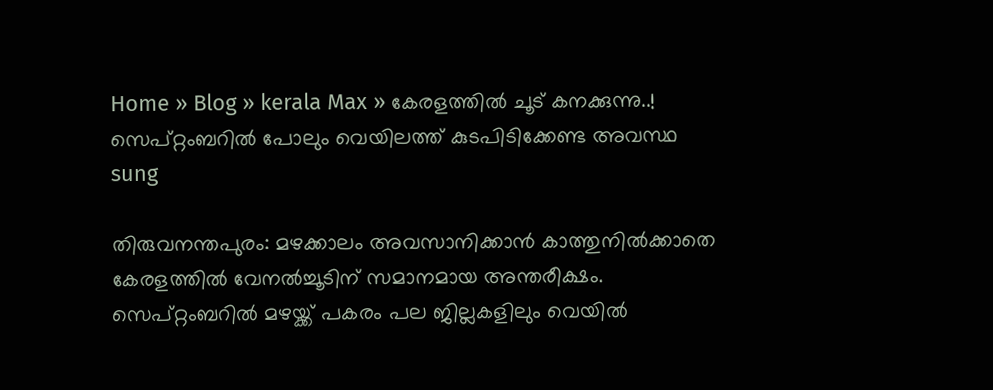Home » Blog » kerala Max » കേരളത്തിൽ ചൂട് കനക്കുന്നു..! സെപ്റ്റംബറിൽ പോലും വെയിലത്ത് കുടപിടിക്കേണ്ട അവസ്ഥ
sung

തിരുവനന്തപുരം: മഴക്കാലം അവസാനിക്കാൻ കാത്തുനിൽക്കാതെ കേരളത്തിൽ വേനൽച്ചൂടിന് സമാനമായ അന്തരീക്ഷം. സെപ്റ്റംബറിൽ മഴയ്ക്ക് പകരം പല ജില്ലകളിലും വെയിൽ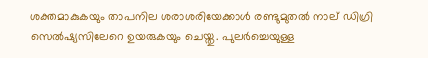ശക്തമാകുകയും താപനില ശരാശരിയേക്കാൾ രണ്ടുമുതൽ നാല് ഡിഗ്രി സെൽഷ്യസിലേറെ ഉയരുകയും ചെയ്തു. പുലർച്ചെയുള്ള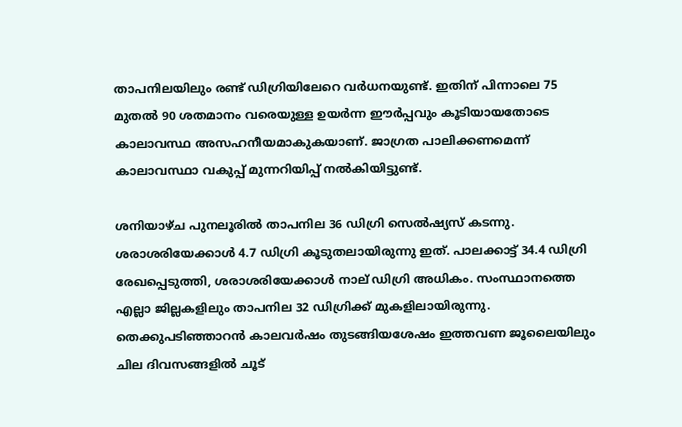താപനിലയിലും രണ്ട് ഡിഗ്രിയിലേറെ വർധനയുണ്ട്. ഇതിന് പിന്നാലെ 75 മുതൽ 90 ശതമാനം വരെയുള്ള ഉയർന്ന ഈർപ്പവും കൂടിയായതോടെ കാലാവസ്ഥ അസഹനീയമാകുകയാണ്. ജാഗ്രത പാലിക്കണമെന്ന് കാലാവസ്ഥാ വകുപ്പ് മുന്നറിയിപ്പ് നൽകിയിട്ടുണ്ട്.

ശനിയാഴ്ച പുനലൂരിൽ താപനില 36 ഡിഗ്രി സെൽഷ്യസ് കടന്നു. ശരാശരിയേക്കാൾ 4.7 ഡിഗ്രി കൂടുതലായിരുന്നു ഇത്. പാലക്കാട്ട് 34.4 ഡിഗ്രി രേഖപ്പെടുത്തി, ശരാശരിയേക്കാൾ നാല് ഡിഗ്രി അധികം. സംസ്ഥാനത്തെ എല്ലാ ജില്ലകളിലും താപനില 32 ഡിഗ്രിക്ക് മുകളിലായിരുന്നു. തെക്കുപടിഞ്ഞാറൻ കാലവർഷം തുടങ്ങിയശേഷം ഇത്തവണ ജൂലൈയിലും ചില ദിവസങ്ങളിൽ ചൂട്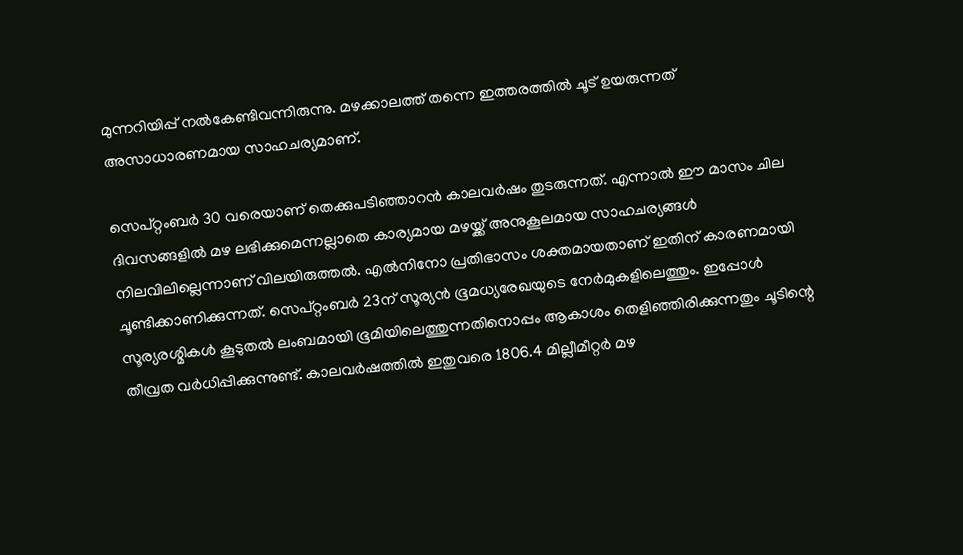മുന്നറിയിപ്പ് നൽകേണ്ടിവന്നിരുന്നു. മഴക്കാലത്ത് തന്നെ ഇത്തരത്തിൽ ചൂട് ഉയരുന്നത് അസാധാരണമായ സാഹചര്യമാണ്.

സെപ്റ്റംബർ 30 വരെയാണ് തെക്കുപടിഞ്ഞാറൻ കാലവർഷം തുടരുന്നത്. എന്നാൽ ഈ മാസം ചില ദിവസങ്ങളിൽ മഴ ലഭിക്കുമെന്നല്ലാതെ കാര്യമായ മഴയ്ക്ക് അനുകൂലമായ സാഹചര്യങ്ങൾ നിലവിലില്ലെന്നാണ് വിലയിരുത്തൽ. എൽനിനോ പ്രതിഭാസം ശക്തമായതാണ് ഇതിന് കാരണമായി ചൂണ്ടിക്കാണിക്കുന്നത്. സെപ്റ്റംബർ 23ന് സൂര്യൻ ഭൂമധ്യരേഖയുടെ നേർമുകളിലെത്തും. ഇപ്പോൾ സൂര്യരശ്മികൾ കൂടുതൽ ലംബമായി ഭൂമിയിലെത്തുന്നതിനൊപ്പം ആകാശം തെളിഞ്ഞിരിക്കുന്നതും ചൂടിന്റെ തീവ്രത വർധിപ്പിക്കുന്നുണ്ട്. കാലവർഷത്തിൽ ഇതുവരെ 1806.4 മില്ലീമീറ്റർ മഴ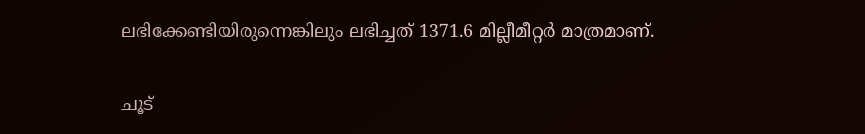ലഭിക്കേണ്ടിയിരുന്നെങ്കിലും ലഭിച്ചത് 1371.6 മില്ലീമീറ്റർ മാത്രമാണ്.

ചൂട്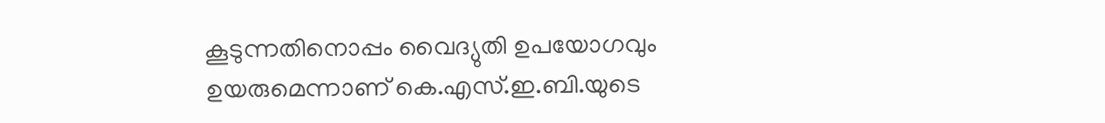കൂടുന്നതിനൊപ്പം വൈദ്യുതി ഉപയോഗവും ഉയരുമെന്നാണ് കെ.എസ്.ഇ.ബി.യുടെ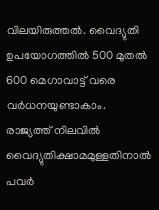വിലയിരുത്തൽ. വൈദ്യുതി ഉപയോഗത്തിൽ 500 മുതൽ 600 മെഗാവാട്ട് വരെ വർധനയുണ്ടാകാം. രാജ്യത്ത് നിലവിൽ വൈദ്യുതിക്ഷാമമുള്ളതിനാൽ പവർ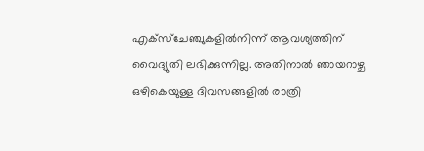എക്‌സ്‌ചേഞ്ചുകളിൽനിന്ന് ആവശ്യത്തിന് വൈദ്യുതി ലഭിക്കുന്നില്ല. അതിനാൽ ഞായറാഴ്ച ഒഴികെയുള്ള ദിവസങ്ങളിൽ രാത്രി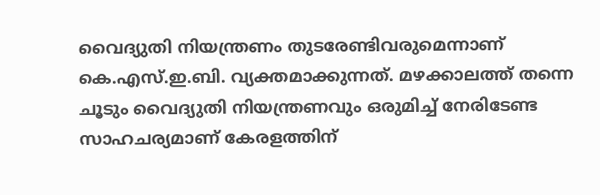വൈദ്യുതി നിയന്ത്രണം തുടരേണ്ടിവരുമെന്നാണ് കെ.എസ്.ഇ.ബി. വ്യക്തമാക്കുന്നത്. മഴക്കാലത്ത് തന്നെ ചൂടും വൈദ്യുതി നിയന്ത്രണവും ഒരുമിച്ച് നേരിടേണ്ട സാഹചര്യമാണ് കേരളത്തിന്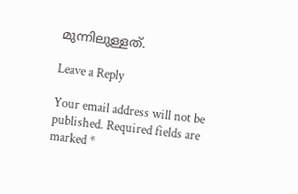മുന്നിലുള്ളത്.

Leave a Reply

Your email address will not be published. Required fields are marked *